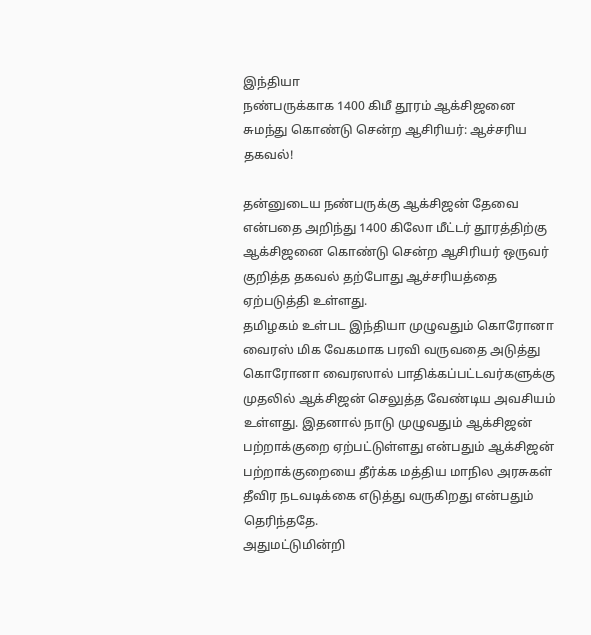இந்தியா
நண்பருக்காக 1400 கிமீ தூரம் ஆக்சிஜனை சுமந்து கொண்டு சென்ற ஆசிரியர்: ஆச்சரிய தகவல்!

தன்னுடைய நண்பருக்கு ஆக்சிஜன் தேவை என்பதை அறிந்து 1400 கிலோ மீட்டர் தூரத்திற்கு ஆக்சிஜனை கொண்டு சென்ற ஆசிரியர் ஒருவர் குறித்த தகவல் தற்போது ஆச்சரியத்தை ஏற்படுத்தி உள்ளது.
தமிழகம் உள்பட இந்தியா முழுவதும் கொரோனா வைரஸ் மிக வேகமாக பரவி வருவதை அடுத்து கொரோனா வைரஸால் பாதிக்கப்பட்டவர்களுக்கு முதலில் ஆக்சிஜன் செலுத்த வேண்டிய அவசியம் உள்ளது. இதனால் நாடு முழுவதும் ஆக்சிஜன் பற்றாக்குறை ஏற்பட்டுள்ளது என்பதும் ஆக்சிஜன் பற்றாக்குறையை தீர்க்க மத்திய மாநில அரசுகள் தீவிர நடவடிக்கை எடுத்து வருகிறது என்பதும் தெரிந்ததே.
அதுமட்டுமின்றி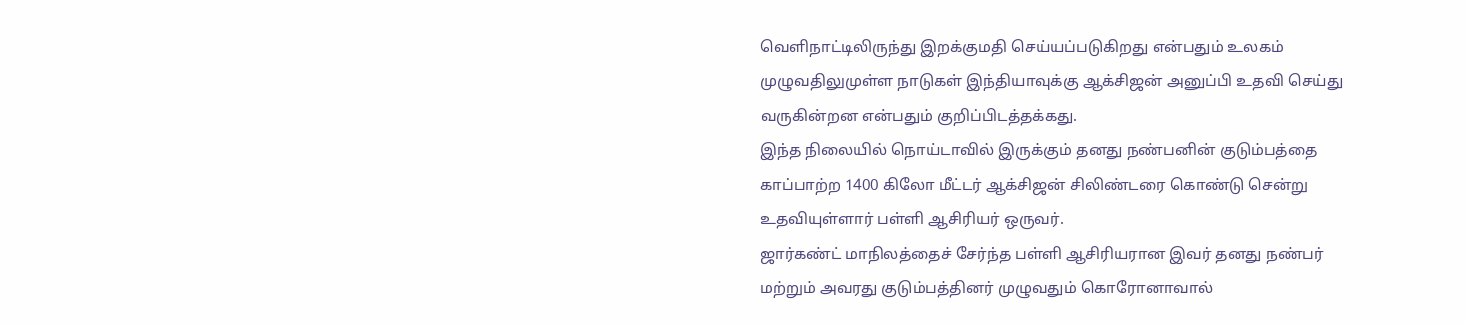வெளிநாட்டிலிருந்து இறக்குமதி செய்யப்படுகிறது என்பதும் உலகம் முழுவதிலுமுள்ள நாடுகள் இந்தியாவுக்கு ஆக்சிஜன் அனுப்பி உதவி செய்து வருகின்றன என்பதும் குறிப்பிடத்தக்கது.
இந்த நிலையில் நொய்டாவில் இருக்கும் தனது நண்பனின் குடும்பத்தை காப்பாற்ற 1400 கிலோ மீட்டர் ஆக்சிஜன் சிலிண்டரை கொண்டு சென்று உதவியுள்ளார் பள்ளி ஆசிரியர் ஒருவர்.
ஜார்கண்ட் மாநிலத்தைச் சேர்ந்த பள்ளி ஆசிரியரான இவர் தனது நண்பர் மற்றும் அவரது குடும்பத்தினர் முழுவதும் கொரோனாவால்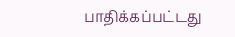பாதிக்கப்பட்டது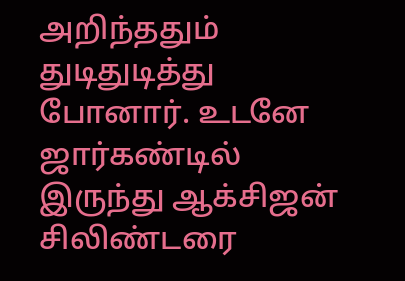அறிந்ததும் துடிதுடித்து போனார். உடனே ஜார்கண்டில் இருந்து ஆக்சிஜன் சிலிண்டரை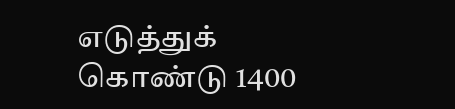எடுத்துக் கொண்டு 1400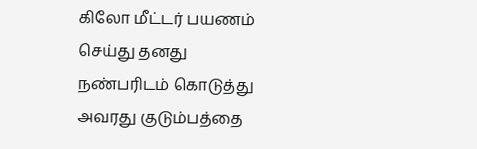கிலோ மீட்டர் பயணம் செய்து தனது நண்பரிடம் கொடுத்து அவரது குடும்பத்தை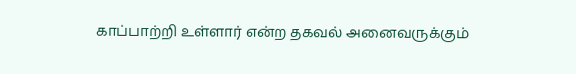காப்பாற்றி உள்ளார் என்ற தகவல் அனைவருக்கும்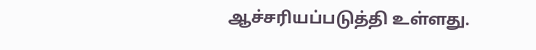ஆச்சரியப்படுத்தி உள்ளது.